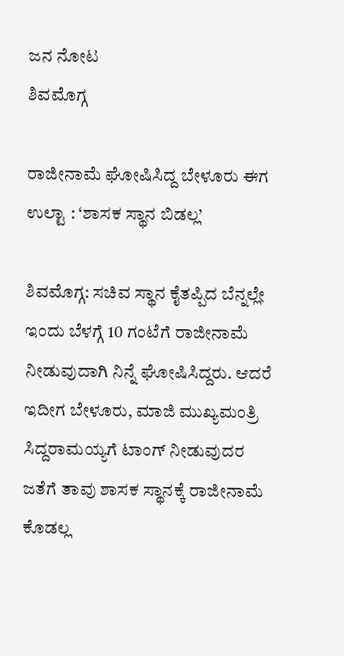ಜನ ನೋಟ
ಶಿವಮೊಗ್ಗ

ರಾಜೀನಾಮೆ ಘೋಷಿಸಿದ್ದ ಬೇಳೂರು ಈಗ ಉಲ್ಟಾ : ‘ಶಾಸಕ ಸ್ಥಾನ ಬಿಡಲ್ಲ’

ಶಿವಮೊಗ್ಗ: ಸಚಿವ ಸ್ಥಾನ ಕೈತಪ್ಪಿದ ಬೆನ್ನಲ್ಲೇ ಇಂದು ಬೆಳಗ್ಗೆ 10 ಗಂಟೆಗೆ ರಾಜೀನಾಮೆ ನೀಡುವುದಾಗಿ ನಿನ್ನೆ ಘೋಷಿಸಿದ್ದರು. ಆದರೆ ಇದೀಗ ಬೇಳೂರು, ಮಾಜಿ ಮುಖ್ಯಮಂತ್ರಿ ಸಿದ್ದರಾಮಯ್ಯಗೆ ಟಾಂಗ್ ನೀಡುವುದರ ಜತೆಗೆ ತಾವು ಶಾಸಕ ಸ್ಥಾನಕ್ಕೆ ರಾಜೀನಾಮೆ ಕೊಡಲ್ಲ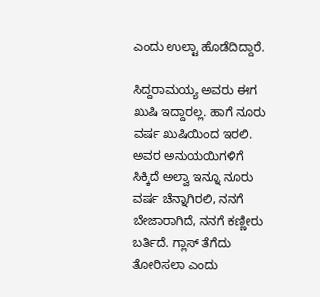ಎಂದು ಉಲ್ಟಾ ಹೊಡೆದಿದ್ದಾರೆ.

ಸಿದ್ದರಾಮಯ್ಯ ಅವರು ಈಗ ಖುಷಿ ಇದ್ದಾರಲ್ಲ. ಹಾಗೆ ನೂರು ವರ್ಷ ಖುಷಿಯಿಂದ ಇರಲಿ. ಅವರ ಅನುಯಯಿಗಳಿಗೆ ಸಿಕ್ಕಿದೆ ಅಲ್ವಾ ಇನ್ನೂ ನೂರು ವರ್ಷ ಚೆನ್ನಾಗಿರಲಿ, ನನಗೆ ಬೇಜಾರಾಗಿದೆ, ನನಗೆ ಕಣ್ಣೀರು ಬರ್ತಿದೆ. ಗ್ಲಾಸ್ ತೆಗೆದು ತೋರಿಸಲಾ ಎಂದು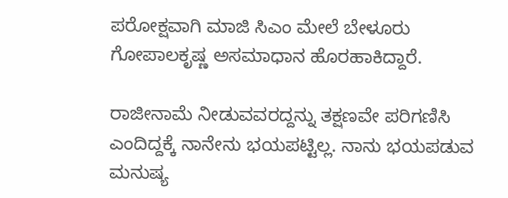ಪರೋಕ್ಷವಾಗಿ ಮಾಜಿ ಸಿಎಂ ಮೇಲೆ ಬೇಳೂರು ಗೋಪಾಲಕೃಷ್ಣ ಅಸಮಾಧಾನ ಹೊರಹಾಕಿದ್ದಾರೆ.

ರಾಜೀನಾಮೆ ನೀಡುವವರದ್ದನ್ನು ತಕ್ಷಣವೇ ಪರಿಗಣಿಸಿ ಎಂದಿದ್ದಕ್ಕೆ ನಾನೇನು ಭಯಪಟ್ಟಿಲ್ಲ. ನಾನು ಭಯಪಡುವ ಮನುಷ್ಯ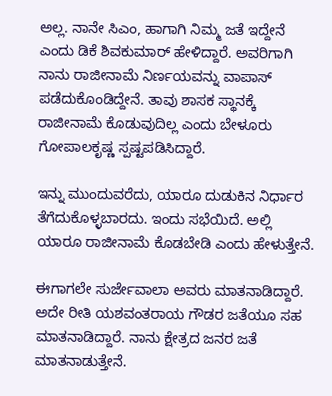ಅಲ್ಲ. ನಾನೇ ಸಿಎಂ, ಹಾಗಾಗಿ ನಿಮ್ಮ ಜತೆ ಇದ್ದೇನೆ ಎಂದು ಡಿಕೆ ಶಿವಕುಮಾರ್ ಹೇಳಿದ್ದಾರೆ. ಅವರಿಗಾಗಿ ನಾನು ರಾಜೀನಾಮೆ ನಿರ್ಣಯವನ್ನು ವಾಪಾಸ್ ಪಡೆದುಕೊಂಡಿದ್ದೇನೆ. ತಾವು ಶಾಸಕ ಸ್ಥಾನಕ್ಕೆ ರಾಜೀನಾಮೆ ಕೊಡುವುದಿಲ್ಲ ಎಂದು ಬೇಳೂರು ಗೋಪಾಲಕೃಷ್ಣ ಸ್ಪಷ್ಟಪಡಿಸಿದ್ದಾರೆ.

ಇನ್ನು ಮುಂದುವರೆದು, ಯಾರೂ ದುಡುಕಿನ ನಿರ್ಧಾರ ತೆಗೆದುಕೊಳ್ಳಬಾರದು. ಇಂದು ಸಭೆಯಿದೆ. ಅಲ್ಲಿ ಯಾರೂ ರಾಜೀನಾಮೆ ಕೊಡಬೇಡಿ ಎಂದು ಹೇಳುತ್ತೇನೆ.

ಈಗಾಗಲೇ ಸುರ್ಜೇವಾಲಾ ಅವರು ಮಾತನಾಡಿದ್ದಾರೆ. ಅದೇ ರೀತಿ ಯಶವಂತರಾಯ ಗೌಡರ ಜತೆಯೂ ಸಹ ಮಾತನಾಡಿದ್ದಾರೆ. ನಾನು ಕ್ಷೇತ್ರದ ಜನರ ಜತೆ ಮಾತನಾಡುತ್ತೇನೆ.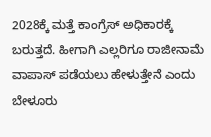2028ಕ್ಕೆ ಮತ್ತೆ ಕಾಂಗ್ರೆಸ್ ಅಧಿಕಾರಕ್ಕೆ ಬರುತ್ತದೆ. ಹೀಗಾಗಿ ಎಲ್ಲರಿಗೂ ರಾಜೀನಾಮೆ ವಾಪಾಸ್ ಪಡೆಯಲು ಹೇಳುತ್ತೇನೆ ಎಂದು ಬೇಳೂರು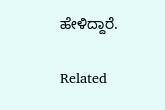ಹೇಳಿದ್ದಾರೆ.

Related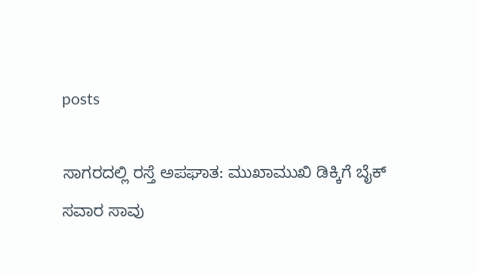posts

ಸಾಗರದಲ್ಲಿ ರಸ್ತೆ ಅಪಘಾತ: ಮುಖಾಮುಖಿ ಡಿಕ್ಕಿಗೆ ಬೈಕ್ ಸವಾರ ಸಾವು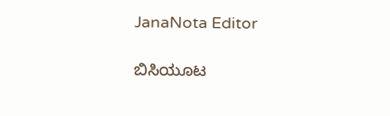JanaNota Editor

ಬಿಸಿಯೂಟ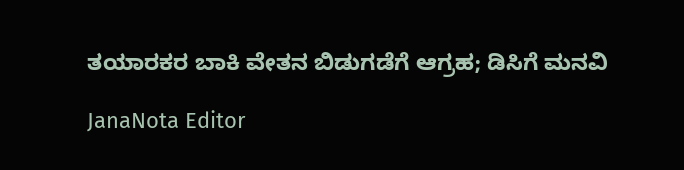ತಯಾರಕರ ಬಾಕಿ ವೇತನ ಬಿಡುಗಡೆಗೆ ಆಗ್ರಹ; ಡಿಸಿಗೆ ಮನವಿ

JanaNota Editor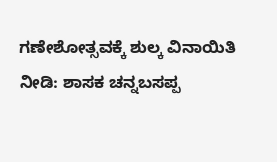ಗಣೇಶೋತ್ಸವಕ್ಕೆ ಶುಲ್ಕ ವಿನಾಯಿತಿ ನೀಡಿ: ಶಾಸಕ ಚನ್ನಬಸಪ್ಪ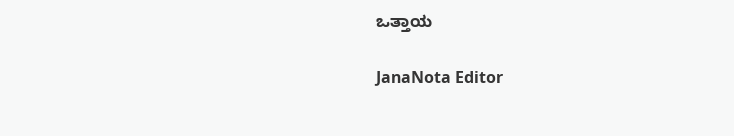ಒತ್ತಾಯ

JanaNota Editor